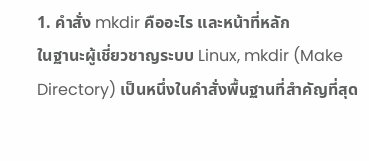1. คำสั่ง mkdir คืออะไร และหน้าที่หลัก
ในฐานะผู้เชี่ยวชาญระบบ Linux, mkdir (Make Directory) เป็นหนึ่งในคำสั่งพื้นฐานที่สำคัญที่สุด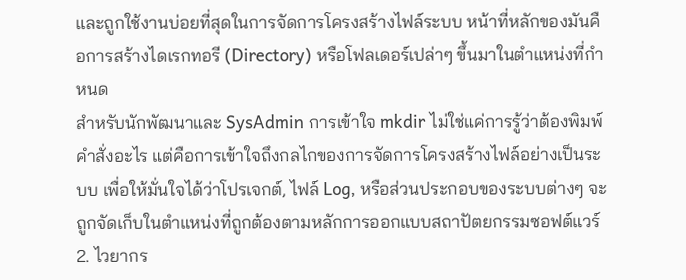และถูกใช้งานบ่อยที่สุดในการจัดการโครงสร้างไฟล์ระบบ หน้าที่หลักของมันคือการสร้างไดเรกทอรี (Directory) หรือโฟลเดอร์เปล่าๆ ขึ้นมาในตำแหน่งที่กำหนด
สำหรับนักพัฒนาและ SysAdmin การเข้าใจ mkdir ไม่ใช่แค่การรู้ว่าต้องพิมพ์คำสั่งอะไร แต่คือการเข้าใจถึงกลไกของการจัดการโครงสร้างไฟล์อย่างเป็นระบบ เพื่อให้มั่นใจได้ว่าโปรเจกต์, ไฟล์ Log, หรือส่วนประกอบของระบบต่างๆ จะถูกจัดเก็บในตำแหน่งที่ถูกต้องตามหลักการออกแบบสถาปัตยกรรมซอฟต์แวร์
2. ไวยากร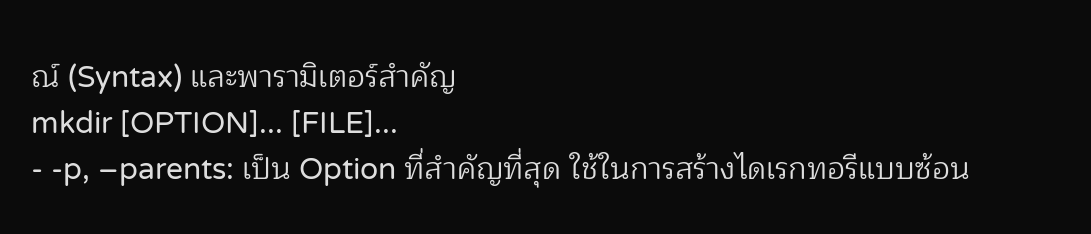ณ์ (Syntax) และพารามิเตอร์สำคัญ
mkdir [OPTION]... [FILE]...
- -p, –parents: เป็น Option ที่สำคัญที่สุด ใช้ในการสร้างไดเรกทอรีแบบซ้อน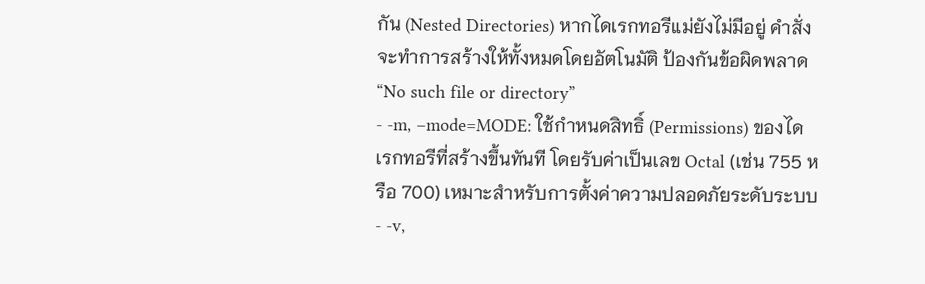กัน (Nested Directories) หากไดเรกทอรีแม่ยังไม่มีอยู่ คำสั่งจะทำการสร้างให้ทั้งหมดโดยอัตโนมัติ ป้องกันข้อผิดพลาด “No such file or directory”
- -m, –mode=MODE: ใช้กำหนดสิทธิ์ (Permissions) ของไดเรกทอรีที่สร้างขึ้นทันที โดยรับค่าเป็นเลข Octal (เช่น 755 หรือ 700) เหมาะสำหรับการตั้งค่าความปลอดภัยระดับระบบ
- -v,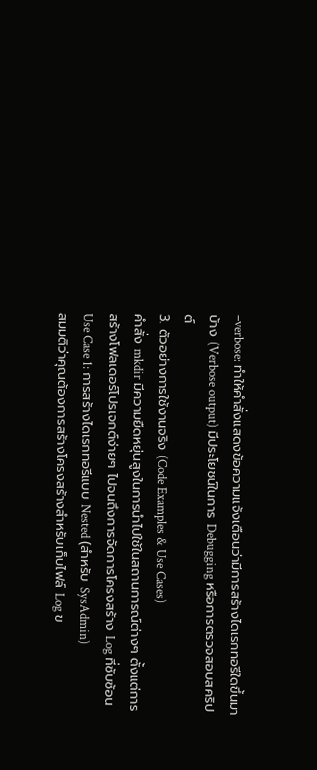–verbose: ทำให้คำสั่งแสดงข้อความแจ้งเตือนว่ามีการสร้างไดเรกทอรีใดขึ้นมาบ้าง (Verbose output) มีประโยชน์ในการ Debugging หรือการตรวจสอบสคริปต์
3. ตัวอย่างการใช้งานจริง (Code Examples & Use Cases)
คำสั่ง mkdir มีความยืดหยุ่นสูงในการนำไปใช้ในสถานการณ์ต่างๆ ตั้งแต่การสร้างโฟลเดอร์โปรเจกต์ง่ายๆ ไปจนถึงการจัดการโครงสร้าง Log ที่ซับซ้อน
Use Case 1: การสร้างไดเรกทอรีแบบ Nested (สำหรับ SysAdmin)
สมมติว่าคุณต้องการสร้างโครงสร้างสำหรับเก็บไฟล์ Log ข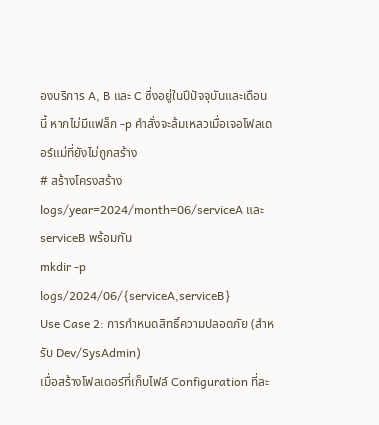องบริการ A, B และ C ซึ่งอยู่ในปีปัจจุบันและเดือนนี้ หากไม่มีแฟล็ก -p คำสั่งจะล้มเหลวเมื่อเจอโฟลเดอร์แม่ที่ยังไม่ถูกสร้าง
# สร้างโครงสร้าง logs/year=2024/month=06/serviceA และ serviceB พร้อมกัน
mkdir -p logs/2024/06/{serviceA,serviceB}
Use Case 2: การกำหนดสิทธิ์ความปลอดภัย (สำหรับ Dev/SysAdmin)
เมื่อสร้างโฟลเดอร์ที่เก็บไฟล์ Configuration ที่ละ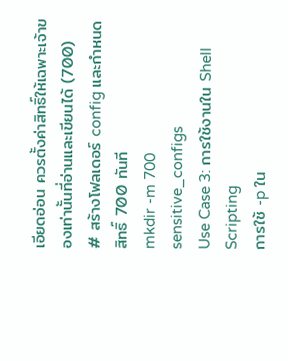เอียดอ่อน ควรตั้งค่าสิทธิ์ให้เฉพาะเจ้าของเท่านั้นที่อ่านและเขียนได้ (700)
# สร้างโฟลเดอร์ config และกำหนดสิทธิ์ 700 ทันที
mkdir -m 700 sensitive_configs
Use Case 3: การใช้งานใน Shell Scripting
การใช้ -p ใน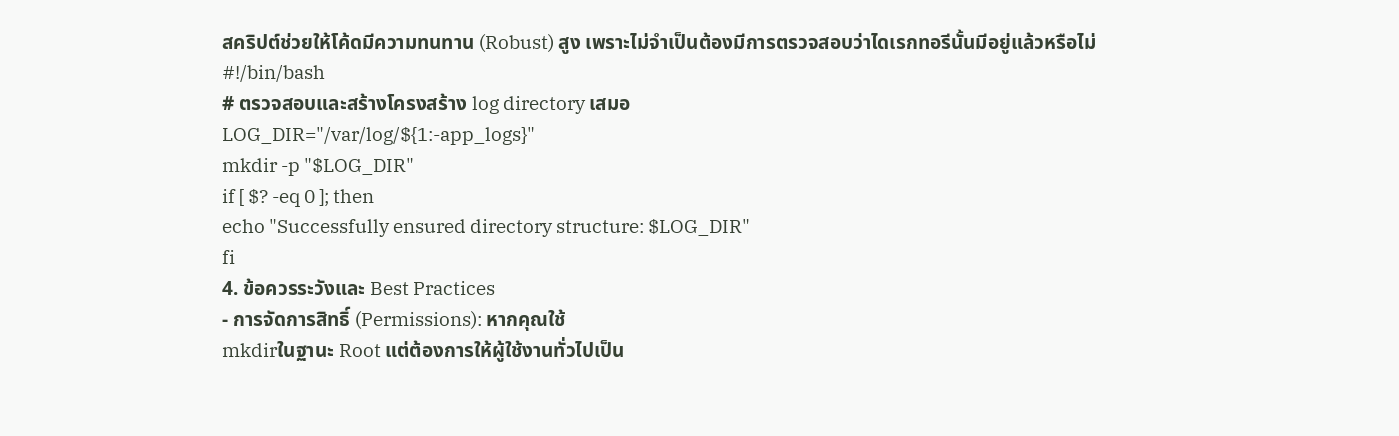สคริปต์ช่วยให้โค้ดมีความทนทาน (Robust) สูง เพราะไม่จำเป็นต้องมีการตรวจสอบว่าไดเรกทอรีนั้นมีอยู่แล้วหรือไม่
#!/bin/bash
# ตรวจสอบและสร้างโครงสร้าง log directory เสมอ
LOG_DIR="/var/log/${1:-app_logs}"
mkdir -p "$LOG_DIR"
if [ $? -eq 0 ]; then
echo "Successfully ensured directory structure: $LOG_DIR"
fi
4. ข้อควรระวังและ Best Practices
- การจัดการสิทธิ์ (Permissions): หากคุณใช้
mkdirในฐานะ Root แต่ต้องการให้ผู้ใช้งานทั่วไปเป็น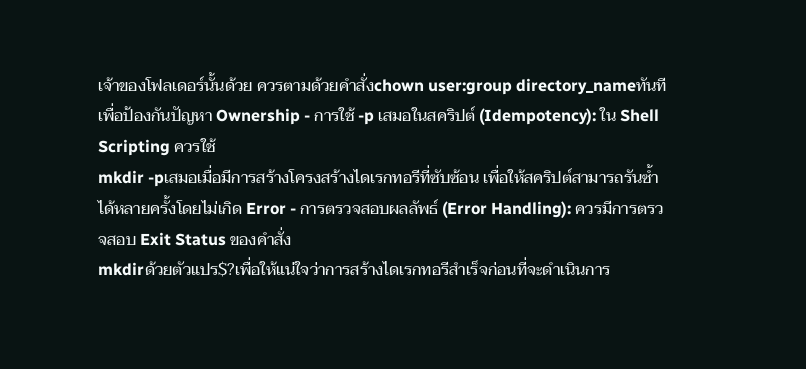เจ้าของโฟลเดอร์นั้นด้วย ควรตามด้วยคำสั่งchown user:group directory_nameทันที เพื่อป้องกันปัญหา Ownership - การใช้ -p เสมอในสคริปต์ (Idempotency): ใน Shell Scripting ควรใช้
mkdir -pเสมอเมื่อมีการสร้างโครงสร้างไดเรกทอรีที่ซับซ้อน เพื่อให้สคริปต์สามารถรันซ้ำได้หลายครั้งโดยไม่เกิด Error - การตรวจสอบผลลัพธ์ (Error Handling): ควรมีการตรวจสอบ Exit Status ของคำสั่ง
mkdirด้วยตัวแปร$?เพื่อให้แน่ใจว่าการสร้างไดเรกทอรีสำเร็จก่อนที่จะดำเนินการ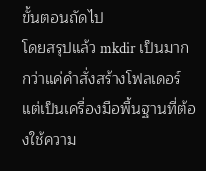ขั้นตอนถัดไป
โดยสรุปแล้ว mkdir เป็นมากกว่าแค่คำสั่งสร้างโฟลเดอร์ แต่เป็นเครื่องมือพื้นฐานที่ต้องใช้ความ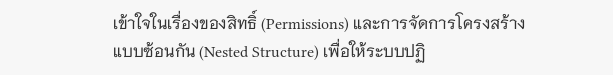เข้าใจในเรื่องของสิทธิ์ (Permissions) และการจัดการโครงสร้างแบบซ้อนกัน (Nested Structure) เพื่อให้ระบบปฏิ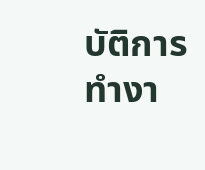บัติการทำงา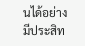นได้อย่างมีประสิท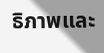ธิภาพและ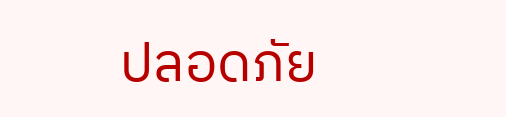ปลอดภัย